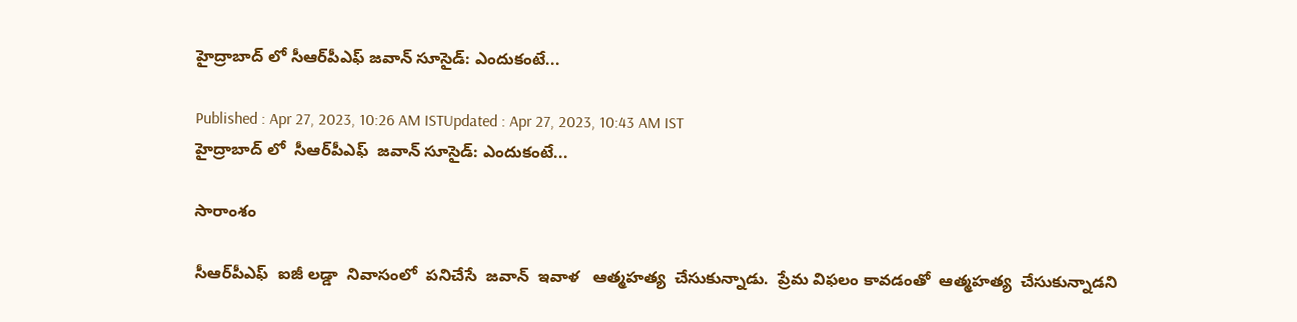హైద్రాబాద్ లో సీఆర్‌పీఎఫ్ జవాన్ సూసైడ్: ఎందుకంటే...

Published : Apr 27, 2023, 10:26 AM ISTUpdated : Apr 27, 2023, 10:43 AM IST
హైద్రాబాద్ లో  సీఆర్‌పీఎఫ్  జవాన్ సూసైడ్: ఎందుకంటే...

సారాంశం

సీఆర్‌పీఎఫ్  ఐజీ లడ్డా  నివాసంలో  పనిచేసే  జవాన్  ఇవాళ   ఆత్మహత్య  చేసుకున్నాడు.  ప్రేమ విఫలం కావడంతో  ఆత్మహత్య  చేసుకున్నాడని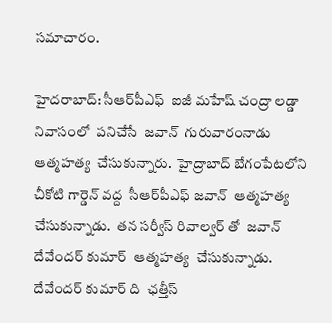సమాచారం.

హైదరాబాద్: సీఆర్‌పీఎఫ్  ఐజీ మహేష్ చంద్రా లడ్డా నివాసంలో  పనిచేసే  జవాన్  గురువారంనాడు  ఆత్మహత్య  చేసుకున్నారు.  హైద్రాబాద్ బేగంపేటలోని చీకోటి గార్డెన్ వద్ద  సీఆర్‌పీఎఫ్ జవాన్  ఆత్మహత్య  చేసుకున్నాడు.  తన సర్వీస్ రివాల్వర్ తో  జవాన్ దేవేందర్ కుమార్  ఆత్మహత్య  చేసుకున్నాడు.  దేవేందర్ కుమార్ ది  ఛత్తీస్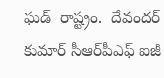ఘడ్  రాష్ట్రం.  దేవందర్ కుమార్ సీఆర్‌పీఎఫ్ ఐజీ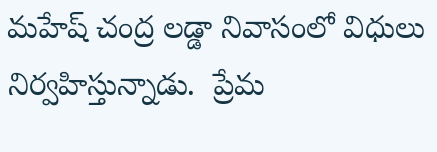మహేష్ చంద్ర లడ్డా నివాసంలో విధులు నిర్వహిస్తున్నాడు.  ప్రేమ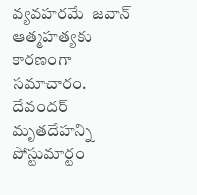వ్యవహరమే  జవాన్ ఆత్మహత్యకు కారణంగా   సమాచారం.  దేవందర్  మృతదేహన్ని  పోస్టుమార్టం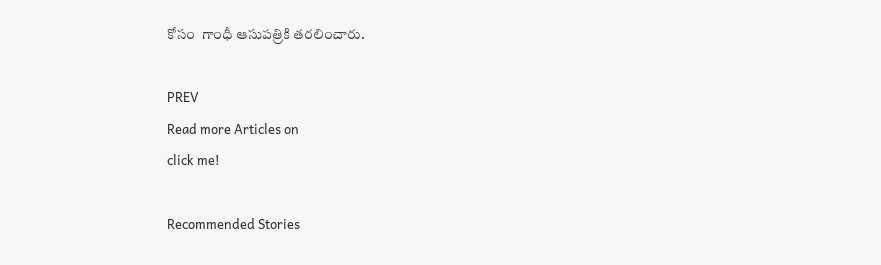కోసం  గాంధీ ఆసుపత్రికి తరలించారు.

PREV
Read more Articles on
click me!

Recommended Stories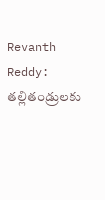Revanth Reddy: తల్లితండ్రులకు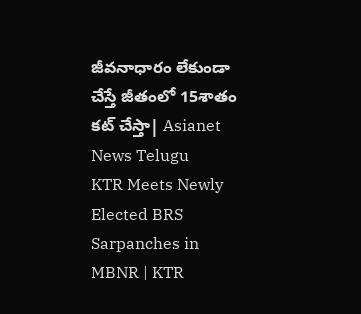జీవనాధారం లేకుండా చేస్తే జీతంలో 15శాతం కట్ చేస్తా| Asianet News Telugu
KTR Meets Newly Elected BRS Sarpanches in MBNR | KTR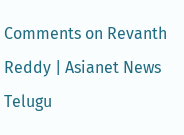Comments on Revanth Reddy | Asianet News Telugu